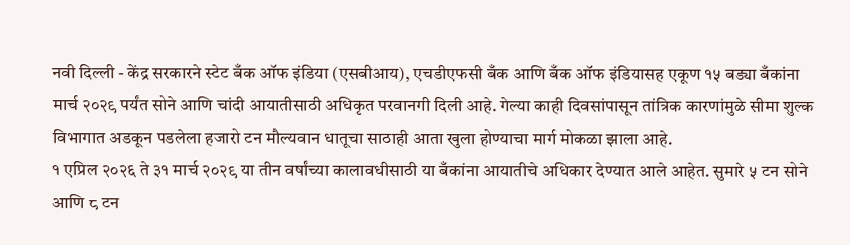नवी दिल्ली - केंद्र सरकारने स्टेट बँक ऑफ इंडिया (एसबीआय), एचडीएफसी बँक आणि बँक ऑफ इंडियासह एकूण १५ बड्या बँकांना मार्च २०२९ पर्यंत सोने आणि चांदी आयातीसाठी अधिकृत परवानगी दिली आहे. गेल्या काही दिवसांपासून तांत्रिक कारणांमुळे सीमा शुल्क विभागात अडकून पडलेला हजारो टन मौल्यवान धातूचा साठाही आता खुला होण्याचा मार्ग मोकळा झाला आहे.
१ एप्रिल २०२६ ते ३१ मार्च २०२९ या तीन वर्षांच्या कालावधीसाठी या बँकांना आयातीचे अधिकार देण्यात आले आहेत. सुमारे ५ टन सोने आणि ८ टन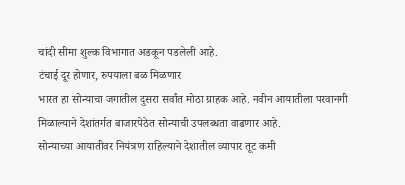चांदी सीमा शुल्क विभागात अडकून पडलेली आहे.
टंचाई दूर होणार, रुपयाला बळ मिळणार
भारत हा सोन्याचा जगातील दुसरा सर्वांत मोठा ग्राहक आहे. नवीन आयातीला परवानगी मिळाल्याने देशांतर्गत बाजारपेठेत सोन्याची उपलब्धता वाढणार आहे.
सोन्याच्या आयातीवर नियंत्रण राहिल्याने देशातील व्यापार तूट कमी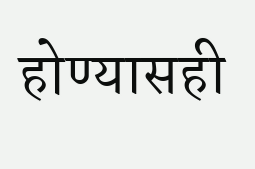होण्यासही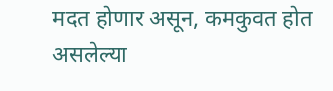मदत होणार असून, कमकुवत होत असलेल्या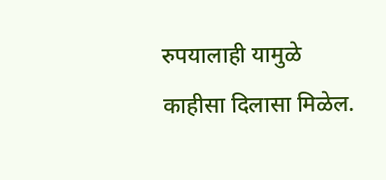रुपयालाही यामुळे काहीसा दिलासा मिळेल.